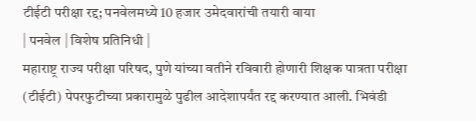टीईटी परीक्षा रद्द; पनवेलमध्ये 10 हजार उमेदवारांची तयारी वाया
| पनवेल | विशेष प्रतिनिधी |
महाराष्ट्र राज्य परीक्षा परिषद, पुणे यांच्या वतीने रविवारी होणारी शिक्षक पात्रता परीक्षा (टीईटी) पेपरफुटीच्या प्रकारामुळे पुढील आदेशापर्यंत रद्द करण्यात आली. भिवंडी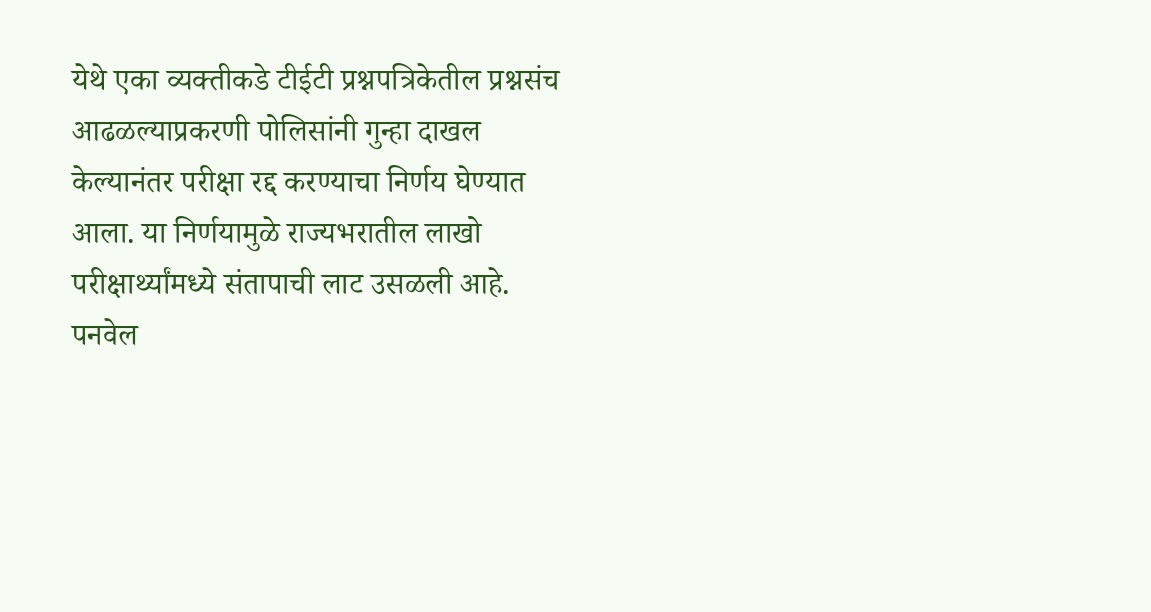येथे एका व्यक्तीकडे टीईटी प्रश्नपत्रिकेतील प्रश्नसंच आढळल्याप्रकरणी पोलिसांनी गुन्हा दाखल केल्यानंतर परीक्षा रद्द करण्याचा निर्णय घेण्यात आला. या निर्णयामुळे राज्यभरातील लाखो परीक्षार्थ्यांमध्ये संतापाची लाट उसळली आहे.
पनवेल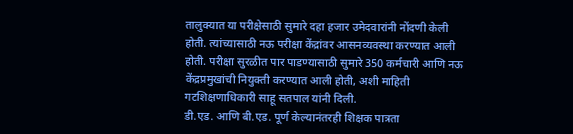तालुक्यात या परीक्षेसाठी सुमारे दहा हजार उमेदवारांनी नोंदणी केली होती. त्यांच्यासाठी नऊ परीक्षा केंद्रांवर आसनव्यवस्था करण्यात आली होती. परीक्षा सुरळीत पार पाडण्यासाठी सुमारे 350 कर्मचारी आणि नऊ केंद्रप्रमुखांची नियुक्ती करण्यात आली होती, अशी माहिती गटशिक्षणाधिकारी साहू सतपाल यांनी दिली.
डी.एड. आणि बी.एड. पूर्ण केल्यानंतरही शिक्षक पात्रता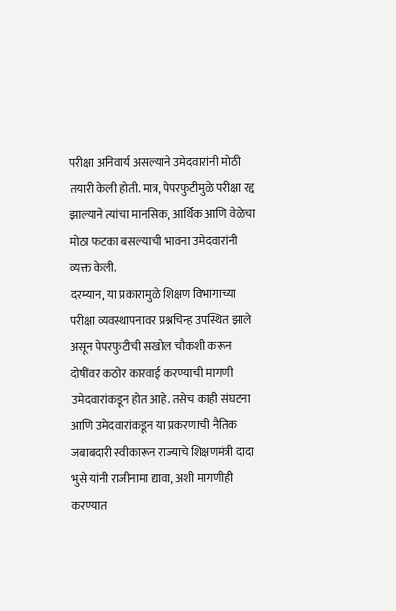परीक्षा अनिवार्य असल्याने उमेदवारांनी मोठी तयारी केली होती. मात्र, पेपरफुटीमुळे परीक्षा रद्द झाल्याने त्यांचा मानसिक, आर्थिक आणि वेळेचा मोठा फटका बसल्याची भावना उमेदवारांनी व्यक्त केली.
दरम्यान, या प्रकारामुळे शिक्षण विभागाच्या परीक्षा व्यवस्थापनावर प्रश्नचिन्ह उपस्थित झाले असून पेपरफुटीची सखोल चौकशी करून दोषींवर कठोर कारवाई करण्याची मागणी उमेदवारांकडून होत आहे. तसेच काही संघटना आणि उमेदवारांकडून या प्रकरणाची नैतिक जबाबदारी स्वीकारून राज्याचे शिक्षणमंत्री दादा भुसे यांनी राजीनामा द्यावा, अशी मागणीही करण्यात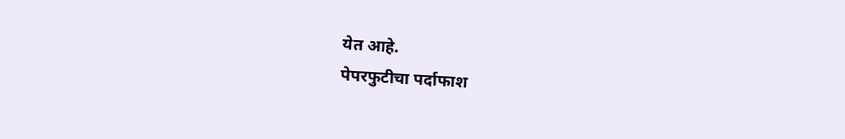येत आहे.
पेपरफुटीचा पर्दाफाश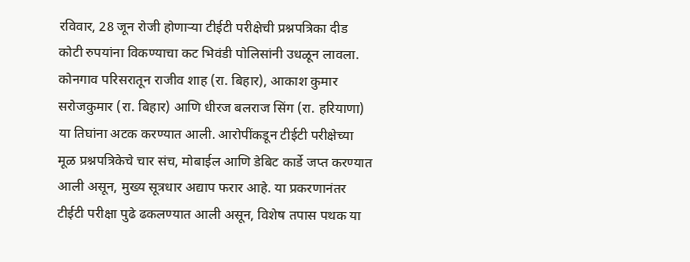रविवार, 28 जून रोजी होणाऱ्या टीईटी परीक्षेची प्रश्नपत्रिका दीड कोटी रुपयांना विकण्याचा कट भिवंडी पोलिसांनी उधळून लावला. कोनगाव परिसरातून राजीव शाह (रा. बिहार), आकाश कुमार सरोजकुमार (रा. बिहार) आणि धीरज बलराज सिंग (रा. हरियाणा) या तिघांना अटक करण्यात आली. आरोपींकडून टीईटी परीक्षेच्या मूळ प्रश्नपत्रिकेचे चार संच, मोबाईल आणि डेबिट कार्डे जप्त करण्यात आली असून, मुख्य सूत्रधार अद्याप फरार आहे. या प्रकरणानंतर टीईटी परीक्षा पुढे ढकलण्यात आली असून, विशेष तपास पथक या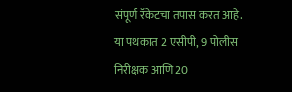संपूर्ण रॅकेटचा तपास करत आहे. या पथकात 2 एसीपी, 9 पोलीस निरीक्षक आणि 20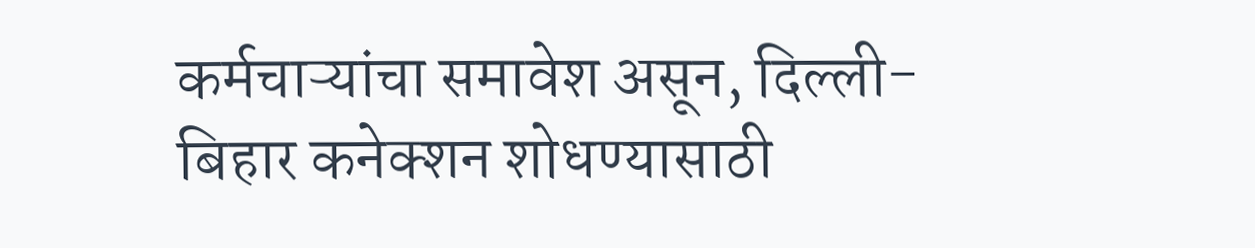कर्मचाऱ्यांचा समावेश असून, दिल्ली-बिहार कनेक्शन शोधण्यासाठी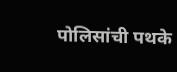पोलिसांची पथके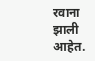रवाना झाली आहेत.